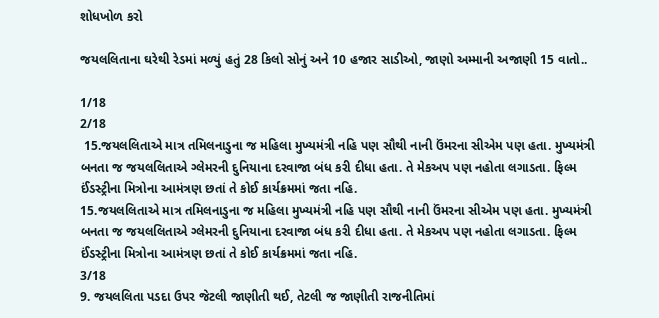શોધખોળ કરો

જયલલિતાના ઘરેથી રેડમાં મળ્યું હતું 28 કિલો સોનું અને 10 હજાર સાડીઓ, જાણો અમ્માની અજાણી 15 વાતો..

1/18
2/18
 15.જયલલિતાએ માત્ર તમિલનાડુના જ મહિલા મુખ્યમંત્રી નહિ પણ સૌથી નાની ઉંમરના સીએમ પણ હતા. મુખ્યમંત્રી બનતા જ જયલલિતાએ ગ્લેમરની દુનિયાના દરવાજા બંધ કરી દીધા હતા. તે મેકઅપ પણ નહોતા લગાડતા. ફિલ્મ ઈંડસ્ટ્રીના મિત્રોના આમંત્રણ છતાં તે કોઈ કાર્યક્રમમાં જતા નહિ.
15.જયલલિતાએ માત્ર તમિલનાડુના જ મહિલા મુખ્યમંત્રી નહિ પણ સૌથી નાની ઉંમરના સીએમ પણ હતા. મુખ્યમંત્રી બનતા જ જયલલિતાએ ગ્લેમરની દુનિયાના દરવાજા બંધ કરી દીધા હતા. તે મેકઅપ પણ નહોતા લગાડતા. ફિલ્મ ઈંડસ્ટ્રીના મિત્રોના આમંત્રણ છતાં તે કોઈ કાર્યક્રમમાં જતા નહિ.
3/18
9. જયલલિતા પડદા ઉપર જેટલી જાણીતી થઈ, તેટલી જ જાણીતી રાજનીતિમાં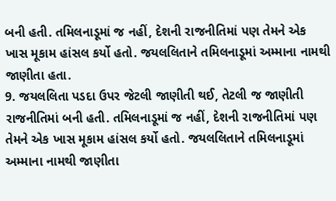બની હતી. તમિલનાડૂમાં જ નહીં, દેશની રાજનીતિમાં પણ તેમને એક ખાસ મૂકામ હાંસલ કર્યો હતો. જયલલિતાને તમિલનાડૂમાં અમ્માના નામથી જાણીતા હતા.
9. જયલલિતા પડદા ઉપર જેટલી જાણીતી થઈ, તેટલી જ જાણીતી રાજનીતિમાં બની હતી. તમિલનાડૂમાં જ નહીં, દેશની રાજનીતિમાં પણ તેમને એક ખાસ મૂકામ હાંસલ કર્યો હતો. જયલલિતાને તમિલનાડૂમાં અમ્માના નામથી જાણીતા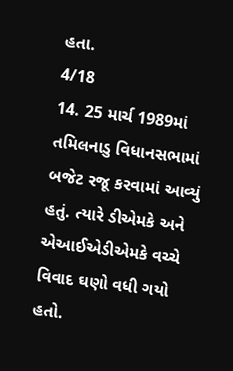હતા.
4/18
14. 25 માર્ચ 1989માં તમિલનાડુ વિધાનસભામાં બજેટ રજૂ કરવામાં આવ્યું હતું. ત્યારે ડીએમકે અને એઆઈએડીએમકે વચ્ચે વિવાદ ઘણો વધી ગયો હતો.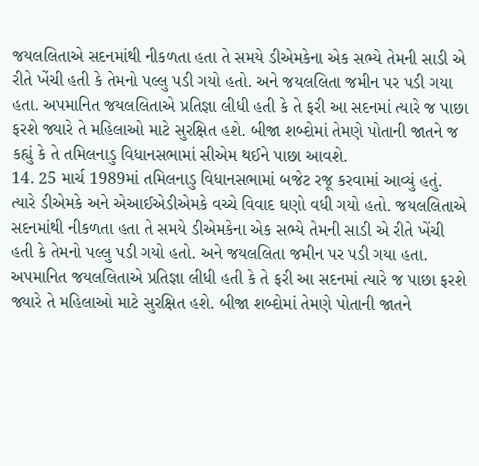જયલલિતાએ સદનમાંથી નીકળતા હતા તે સમયે ડીએમકેના એક સભ્યે તેમની સાડી એ રીતે ખેંચી હતી કે તેમનો પલ્લુ પડી ગયો હતો. અને જયલલિતા જમીન પર પડી ગયા હતા. અપમાનિત જયલલિતાએ પ્રતિજ્ઞા લીધી હતી કે તે ફરી આ સદનમાં ત્યારે જ પાછા ફરશે જ્યારે તે મહિલાઓ માટે સુરક્ષિત હશે. બીજા શબ્દોમાં તેમણે પોતાની જાતને જ કહ્યું કે તે તમિલનાડુ વિધાનસભામાં સીએમ થઈને પાછા આવશે.
14. 25 માર્ચ 1989માં તમિલનાડુ વિધાનસભામાં બજેટ રજૂ કરવામાં આવ્યું હતું. ત્યારે ડીએમકે અને એઆઈએડીએમકે વચ્ચે વિવાદ ઘણો વધી ગયો હતો. જયલલિતાએ સદનમાંથી નીકળતા હતા તે સમયે ડીએમકેના એક સભ્યે તેમની સાડી એ રીતે ખેંચી હતી કે તેમનો પલ્લુ પડી ગયો હતો. અને જયલલિતા જમીન પર પડી ગયા હતા. અપમાનિત જયલલિતાએ પ્રતિજ્ઞા લીધી હતી કે તે ફરી આ સદનમાં ત્યારે જ પાછા ફરશે જ્યારે તે મહિલાઓ માટે સુરક્ષિત હશે. બીજા શબ્દોમાં તેમણે પોતાની જાતને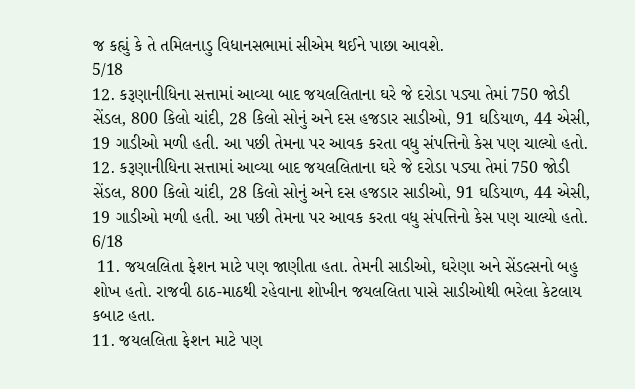જ કહ્યું કે તે તમિલનાડુ વિધાનસભામાં સીએમ થઈને પાછા આવશે.
5/18
12. કરૂણાનીધિના સત્તામાં આવ્યા બાદ જયલલિતાના ઘરે જે દરોડા પડ્યા તેમાં 750 જોડી સેંડલ, 800 કિલો ચાંદી, 28 કિલો સોનું અને દસ હજડાર સાડીઓ, 91 ઘડિયાળ, 44 એસી, 19 ગાડીઓ મળી હતી. આ પછી તેમના પર આવક કરતા વધુ સંપત્તિનો કેસ પણ ચાલ્યો હતો.
12. કરૂણાનીધિના સત્તામાં આવ્યા બાદ જયલલિતાના ઘરે જે દરોડા પડ્યા તેમાં 750 જોડી સેંડલ, 800 કિલો ચાંદી, 28 કિલો સોનું અને દસ હજડાર સાડીઓ, 91 ઘડિયાળ, 44 એસી, 19 ગાડીઓ મળી હતી. આ પછી તેમના પર આવક કરતા વધુ સંપત્તિનો કેસ પણ ચાલ્યો હતો.
6/18
 11. જયલલિતા ફેશન માટે પણ જાણીતા હતા. તેમની સાડીઓ, ઘરેણા અને સેંડલ્સનો બહુ શોખ હતો. રાજવી ઠાઠ-માઠથી રહેવાના શોખીન જયલલિતા પાસે સાડીઓથી ભરેલા કેટલાય કબાટ હતા.
11. જયલલિતા ફેશન માટે પણ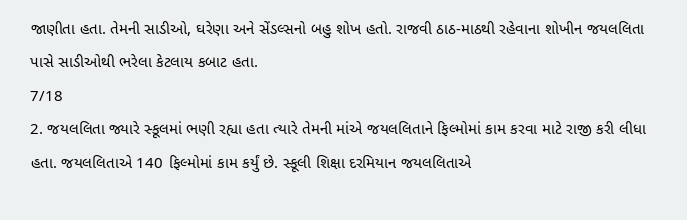જાણીતા હતા. તેમની સાડીઓ, ઘરેણા અને સેંડલ્સનો બહુ શોખ હતો. રાજવી ઠાઠ-માઠથી રહેવાના શોખીન જયલલિતા પાસે સાડીઓથી ભરેલા કેટલાય કબાટ હતા.
7/18
2. જયલલિતા જ્યારે સ્કૂલમાં ભણી રહ્યા હતા ત્યારે તેમની માંએ જયલલિતાને ફિલ્મોમાં કામ કરવા માટે રાજી કરી લીધા હતા. જયલલિતાએ 140 ફિલ્મોમાં કામ કર્યું છે. સ્કૂલી શિક્ષા દરમિયાન જયલલિતાએ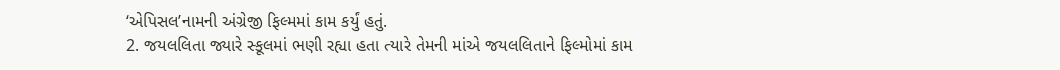‘એપિસલ’નામની અંગ્રેજી ફિલ્મમાં કામ કર્યું હતું.
2. જયલલિતા જ્યારે સ્કૂલમાં ભણી રહ્યા હતા ત્યારે તેમની માંએ જયલલિતાને ફિલ્મોમાં કામ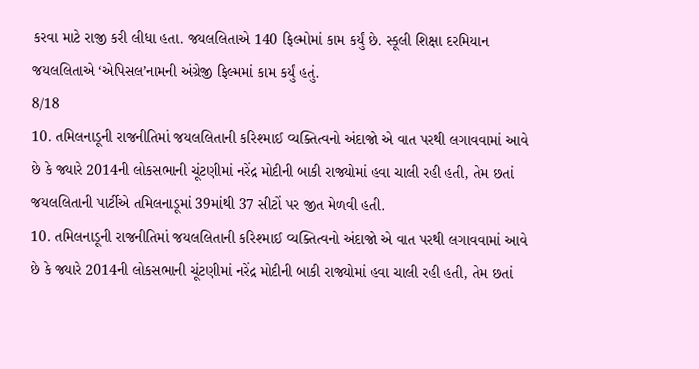કરવા માટે રાજી કરી લીધા હતા. જયલલિતાએ 140 ફિલ્મોમાં કામ કર્યું છે. સ્કૂલી શિક્ષા દરમિયાન જયલલિતાએ ‘એપિસલ’નામની અંગ્રેજી ફિલ્મમાં કામ કર્યું હતું.
8/18
10. તમિલનાડૂની રાજનીતિમાં જયલલિતાની કરિશ્માઈ વ્યક્તિત્વનો અંદાજો એ વાત પરથી લગાવવામાં આવે છે કે જ્યારે 2014ની લોકસભાની ચૂંટણીમાં નરેંદ્ર મોદીની બાકી રાજ્યોમાં હવા ચાલી રહી હતી, તેમ છતાં જયલલિતાની પાર્ટીએ તમિલનાડૂમાં 39માંથી 37 સીટોં પર જીત મેળવી હતી.
10. તમિલનાડૂની રાજનીતિમાં જયલલિતાની કરિશ્માઈ વ્યક્તિત્વનો અંદાજો એ વાત પરથી લગાવવામાં આવે છે કે જ્યારે 2014ની લોકસભાની ચૂંટણીમાં નરેંદ્ર મોદીની બાકી રાજ્યોમાં હવા ચાલી રહી હતી, તેમ છતાં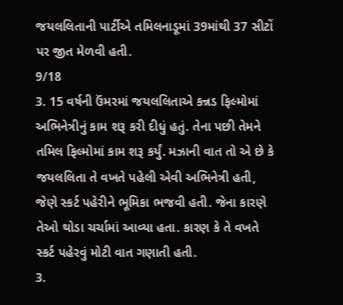જયલલિતાની પાર્ટીએ તમિલનાડૂમાં 39માંથી 37 સીટોં પર જીત મેળવી હતી.
9/18
3. 15 વર્ષની ઉંમરમાં જયલલિતાએ કન્નડ ફિલ્મોમાં અભિનેત્રીનું કામ શરૂ કરી દીધું હતું. તેના પછી તેમને તમિલ ફિલ્મોમાં કામ શરૂ કર્યું. મઝાની વાત તો એ છે કે જયલલિતા તે વખતે પહેલી એવી અભિનેત્રી હતી, જેણે સ્કર્ટ પહેરીને ભૂમિકા ભજવી હતી. જેના કારણે તેઓ થોડા ચર્ચામાં આવ્યા હતા. કારણ કે તે વખતે સ્કર્ટ પહેરવું મોટી વાત ગણાતી હતી.
3.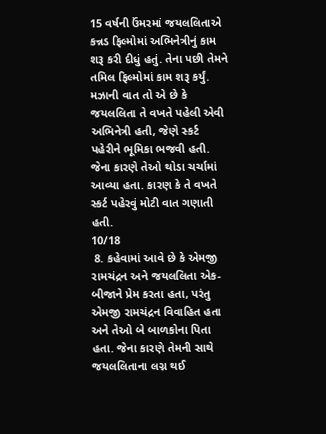15 વર્ષની ઉંમરમાં જયલલિતાએ કન્નડ ફિલ્મોમાં અભિનેત્રીનું કામ શરૂ કરી દીધું હતું. તેના પછી તેમને તમિલ ફિલ્મોમાં કામ શરૂ કર્યું. મઝાની વાત તો એ છે કે જયલલિતા તે વખતે પહેલી એવી અભિનેત્રી હતી, જેણે સ્કર્ટ પહેરીને ભૂમિકા ભજવી હતી. જેના કારણે તેઓ થોડા ચર્ચામાં આવ્યા હતા. કારણ કે તે વખતે સ્કર્ટ પહેરવું મોટી વાત ગણાતી હતી.
10/18
 8. કહેવામાં આવે છે કે એમજી રામચંદ્રન અને જયલલિતા એક-બીજાને પ્રેમ કરતા હતા, પરંતુ એમજી રામચંદ્રન વિવાહિત હતા અને તેઓ બે બાળકોના પિતા હતા. જેના કારણે તેમની સાથે જયલલિતાના લગ્ન થઈ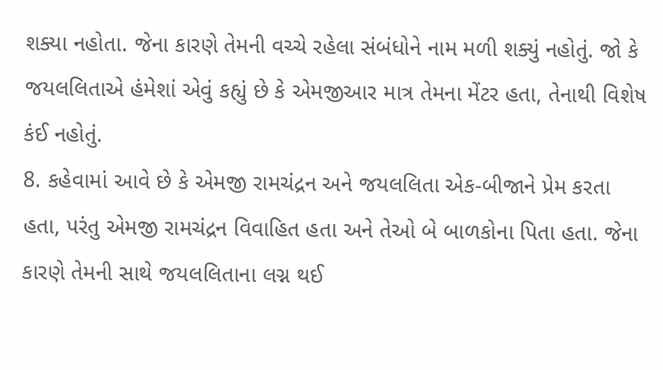શક્યા નહોતા. જેના કારણે તેમની વચ્ચે રહેલા સંબંધોને નામ મળી શક્યું નહોતું. જો કે જયલલિતાએ હંમેશાં એવું કહ્યું છે કે એમજીઆર માત્ર તેમના મેંટર હતા, તેનાથી વિશેષ કંઈ નહોતું.
8. કહેવામાં આવે છે કે એમજી રામચંદ્રન અને જયલલિતા એક-બીજાને પ્રેમ કરતા હતા, પરંતુ એમજી રામચંદ્રન વિવાહિત હતા અને તેઓ બે બાળકોના પિતા હતા. જેના કારણે તેમની સાથે જયલલિતાના લગ્ન થઈ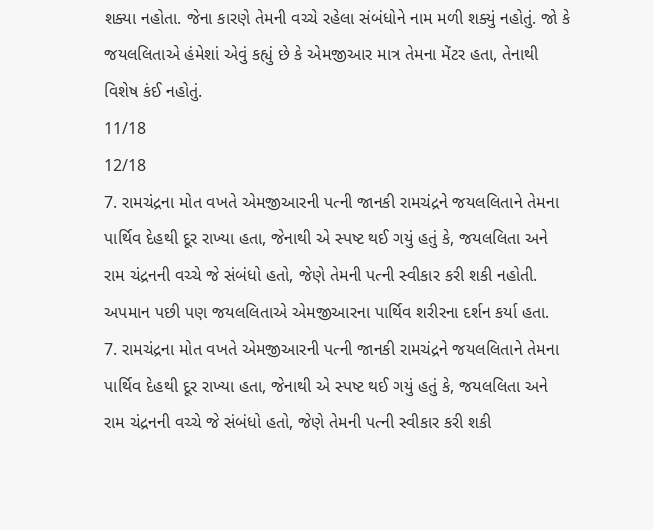શક્યા નહોતા. જેના કારણે તેમની વચ્ચે રહેલા સંબંધોને નામ મળી શક્યું નહોતું. જો કે જયલલિતાએ હંમેશાં એવું કહ્યું છે કે એમજીઆર માત્ર તેમના મેંટર હતા, તેનાથી વિશેષ કંઈ નહોતું.
11/18
12/18
7. રામચંદ્રના મોત વખતે એમજીઆરની પત્ની જાનકી રામચંદ્રને જયલલિતાને તેમના પાર્થિવ દેહથી દૂર રાખ્યા હતા, જેનાથી એ સ્પષ્ટ થઈ ગયું હતું કે, જયલલિતા અને રામ ચંદ્રનની વચ્ચે જે સંબંધો હતો, જેણે તેમની પત્ની સ્વીકાર કરી શકી નહોતી. અપમાન પછી પણ જયલલિતાએ એમજીઆરના પાર્થિવ શરીરના દર્શન કર્યા હતા.
7. રામચંદ્રના મોત વખતે એમજીઆરની પત્ની જાનકી રામચંદ્રને જયલલિતાને તેમના પાર્થિવ દેહથી દૂર રાખ્યા હતા, જેનાથી એ સ્પષ્ટ થઈ ગયું હતું કે, જયલલિતા અને રામ ચંદ્રનની વચ્ચે જે સંબંધો હતો, જેણે તેમની પત્ની સ્વીકાર કરી શકી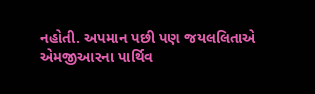નહોતી. અપમાન પછી પણ જયલલિતાએ એમજીઆરના પાર્થિવ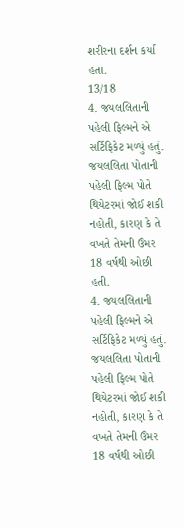શરીરના દર્શન કર્યા હતા.
13/18
4. જયલલિતાની પહેલી ફિલ્મને એ સર્ટિફિકેટ મળ્યું હતું. જયલલિતા પોતાની પહેલી ફિલ્મ પોતે થિયેટરમાં જોઈ શકી નહોતી, કારણ કે તે વખતે તેમની ઉંમર 18 વર્ષથી ઓછી હતી.
4. જયલલિતાની પહેલી ફિલ્મને એ સર્ટિફિકેટ મળ્યું હતું. જયલલિતા પોતાની પહેલી ફિલ્મ પોતે થિયેટરમાં જોઈ શકી નહોતી, કારણ કે તે વખતે તેમની ઉંમર 18 વર્ષથી ઓછી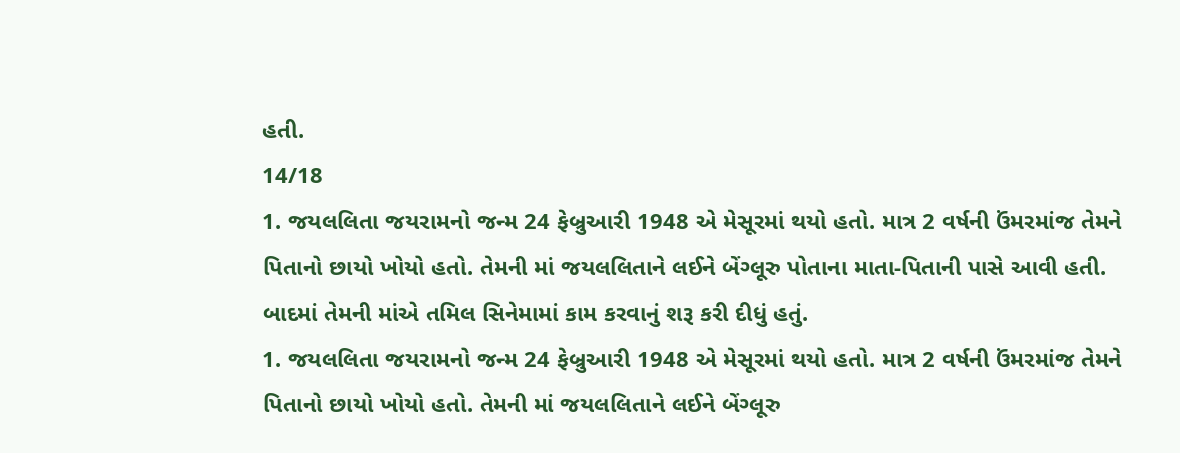હતી.
14/18
1. જયલલિતા જયરામનો જન્મ 24 ફેબ્રુઆરી 1948 એ મેસૂરમાં થયો હતો. માત્ર 2 વર્ષની ઉંમરમાંજ તેમને પિતાનો છાયો ખોયો હતો. તેમની માં જયલલિતાને લઈને બેંગ્લૂરુ પોતાના માતા-પિતાની પાસે આવી હતી. બાદમાં તેમની માંએ તમિલ સિનેમામાં કામ કરવાનું શરૂ કરી દીધું હતું.
1. જયલલિતા જયરામનો જન્મ 24 ફેબ્રુઆરી 1948 એ મેસૂરમાં થયો હતો. માત્ર 2 વર્ષની ઉંમરમાંજ તેમને પિતાનો છાયો ખોયો હતો. તેમની માં જયલલિતાને લઈને બેંગ્લૂરુ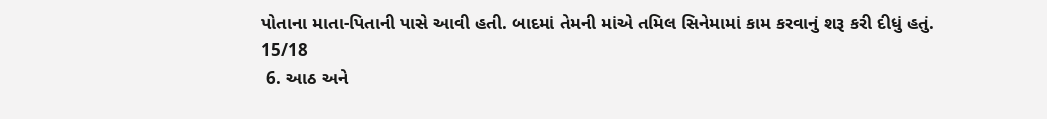પોતાના માતા-પિતાની પાસે આવી હતી. બાદમાં તેમની માંએ તમિલ સિનેમામાં કામ કરવાનું શરૂ કરી દીધું હતું.
15/18
 6. આઠ અને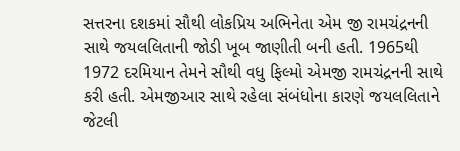સત્તરના દશકમાં સૌથી લોકપ્રિય અભિનેતા એમ જી રામચંદ્રનની સાથે જયલલિતાની જોડી ખૂબ જાણીતી બની હતી. 1965થી 1972 દરમિયાન તેમને સૌથી વધુ ફિલ્મો એમજી રામચંદ્રનની સાથે કરી હતી. એમજીઆર સાથે રહેલા સંબંધોના કારણે જયલલિતાને જેટલી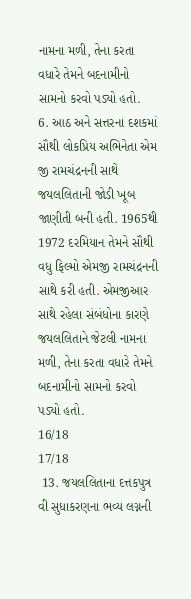નામના મળી, તેના કરતા વધારે તેમને બદનામીનો સામનો કરવો પડ્યો હતો.
6. આઠ અને સત્તરના દશકમાં સૌથી લોકપ્રિય અભિનેતા એમ જી રામચંદ્રનની સાથે જયલલિતાની જોડી ખૂબ જાણીતી બની હતી. 1965થી 1972 દરમિયાન તેમને સૌથી વધુ ફિલ્મો એમજી રામચંદ્રનની સાથે કરી હતી. એમજીઆર સાથે રહેલા સંબંધોના કારણે જયલલિતાને જેટલી નામના મળી, તેના કરતા વધારે તેમને બદનામીનો સામનો કરવો પડ્યો હતો.
16/18
17/18
 13. જયલલિતાના દત્તકપુત્ર વી સુધાકરણના ભવ્ય લગ્નની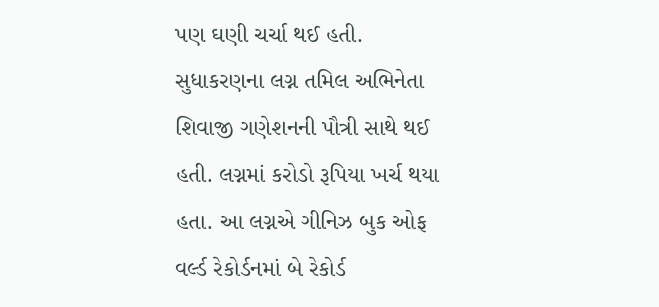પણ ઘણી ચર્ચા થઈ હતી. સુધાકરણના લગ્ન તમિલ અભિનેતા શિવાજી ગણેશનની પૌત્રી સાથે થઈ હતી. લગ્નમાં કરોડો રૂપિયા ખર્ચ થયા હતા. આ લગ્નએ ગીનિઝ બુક ઓફ વર્લ્ડ રેકોર્ડનમાં બે રેકોર્ડ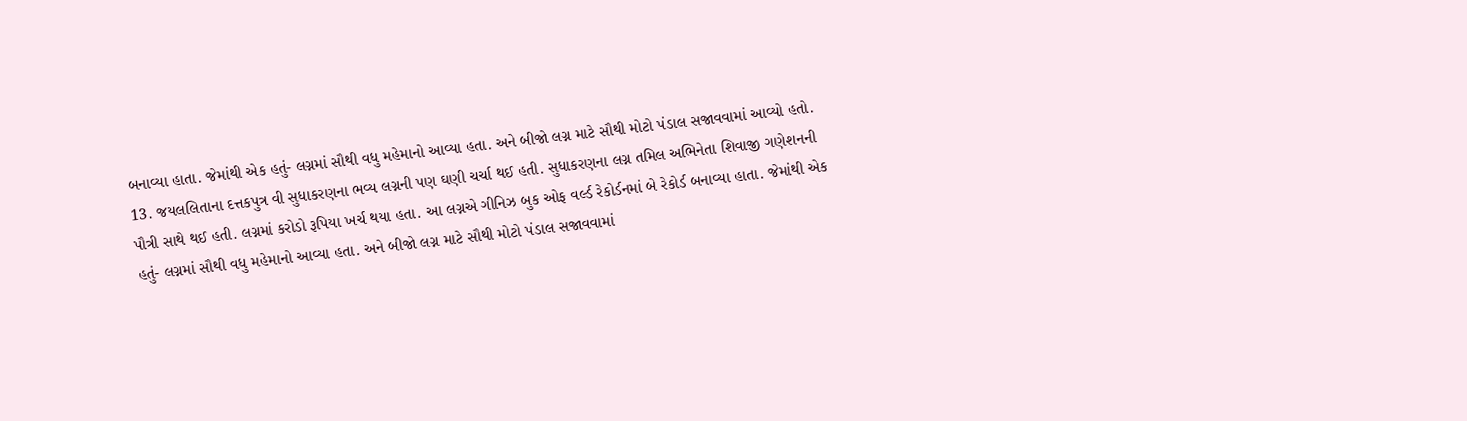બનાવ્યા હાતા. જેમાંથી એક હતું- લગ્નમાં સૌથી વધુ મહેમાનો આવ્યા હતા. અને બીજો લગ્ન માટે સૌથી મોટો પંડાલ સજાવવામાં આવ્યો હતો.
13. જયલલિતાના દત્તકપુત્ર વી સુધાકરણના ભવ્ય લગ્નની પણ ઘણી ચર્ચા થઈ હતી. સુધાકરણના લગ્ન તમિલ અભિનેતા શિવાજી ગણેશનની પૌત્રી સાથે થઈ હતી. લગ્નમાં કરોડો રૂપિયા ખર્ચ થયા હતા. આ લગ્નએ ગીનિઝ બુક ઓફ વર્લ્ડ રેકોર્ડનમાં બે રેકોર્ડ બનાવ્યા હાતા. જેમાંથી એક હતું- લગ્નમાં સૌથી વધુ મહેમાનો આવ્યા હતા. અને બીજો લગ્ન માટે સૌથી મોટો પંડાલ સજાવવામાં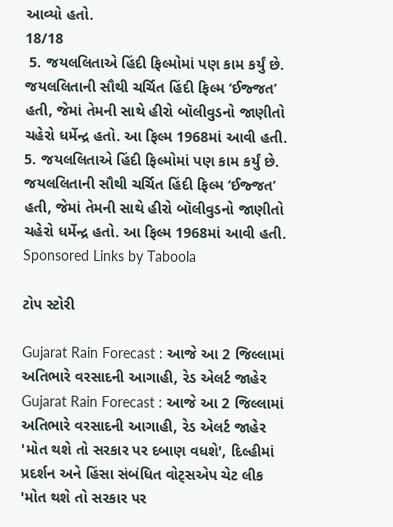આવ્યો હતો.
18/18
 5. જયલલિતાએ હિંદી ફિલ્મોમાં પણ કામ કર્યું છે. જયલલિતાની સૌથી ચર્ચિત હિંદી ફિલ્મ ‘ઈજ્જત’ હતી, જેમાં તેમની સાથે હીરો બૉલીવુડનો જાણીતો ચહેરો ધર્મેન્દ્ર હતો. આ ફિલ્મ 1968માં આવી હતી.
5. જયલલિતાએ હિંદી ફિલ્મોમાં પણ કામ કર્યું છે. જયલલિતાની સૌથી ચર્ચિત હિંદી ફિલ્મ ‘ઈજ્જત’ હતી, જેમાં તેમની સાથે હીરો બૉલીવુડનો જાણીતો ચહેરો ધર્મેન્દ્ર હતો. આ ફિલ્મ 1968માં આવી હતી.
Sponsored Links by Taboola

ટોપ સ્ટોરી

Gujarat Rain Forecast : આજે આ 2 જિલ્લામાં અતિભારે વરસાદની આગાહી, રેડ એલર્ટ જાહેર
Gujarat Rain Forecast : આજે આ 2 જિલ્લામાં અતિભારે વરસાદની આગાહી, રેડ એલર્ટ જાહેર
'મોત થશે તો સરકાર પર દબાણ વધશે', દિલ્હીમાં પ્રદર્શન અને હિંસા સંબંધિત વોટ્સએપ ચેટ લીક
'મોત થશે તો સરકાર પર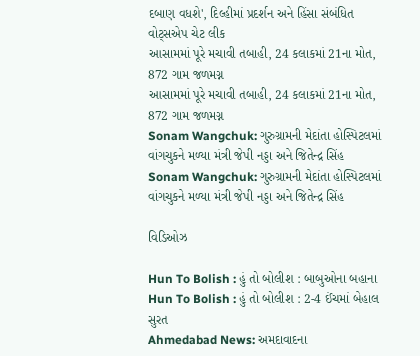દબાણ વધશે', દિલ્હીમાં પ્રદર્શન અને હિંસા સંબંધિત વોટ્સએપ ચેટ લીક
આસામમાં પૂરે મચાવી તબાહી, 24 કલાકમાં 21ના મોત, 872 ગામ જળમગ્ન
આસામમાં પૂરે મચાવી તબાહી, 24 કલાકમાં 21ના મોત, 872 ગામ જળમગ્ન
Sonam Wangchuk: ગુરુગ્રામની મેદાંતા હોસ્પિટલમાં વાંગચુકને મળ્યા મંત્રી જેપી નડ્ડા અને જિતેન્દ્ર સિંહ
Sonam Wangchuk: ગુરુગ્રામની મેદાંતા હોસ્પિટલમાં વાંગચુકને મળ્યા મંત્રી જેપી નડ્ડા અને જિતેન્દ્ર સિંહ

વિડિઓઝ

Hun To Bolish : હું તો બોલીશ : બાબુઓના બહાના
Hun To Bolish : હું તો બોલીશ : 2-4 ઈંચમાં બેહાલ સુરત
Ahmedabad News: અમદાવાદના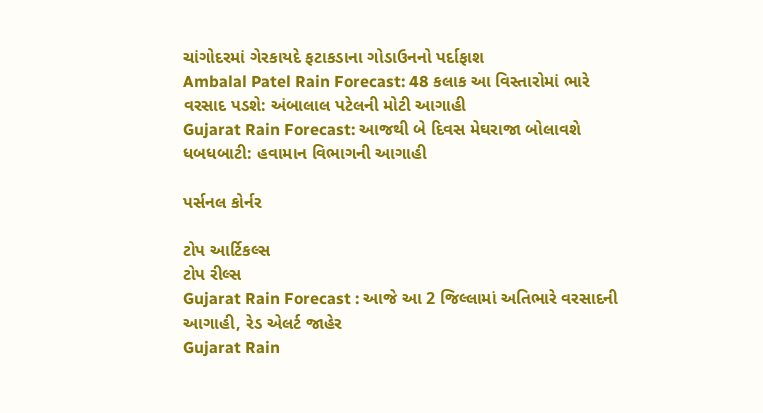ચાંગોદરમાં ગેરકાયદે ફટાકડાના ગોડાઉનનો પર્દાફાશ
Ambalal Patel Rain Forecast: 48 કલાક આ વિસ્તારોમાં ભારે વરસાદ પડશે: અંબાલાલ પટેલની મોટી આગાહી
Gujarat Rain Forecast: આજથી બે દિવસ મેઘરાજા બોલાવશે ધબધબાટી: હવામાન વિભાગની આગાહી

પર્સનલ કોર્નર

ટોપ આર્ટિકલ્સ
ટોપ રીલ્સ
Gujarat Rain Forecast : આજે આ 2 જિલ્લામાં અતિભારે વરસાદની આગાહી, રેડ એલર્ટ જાહેર
Gujarat Rain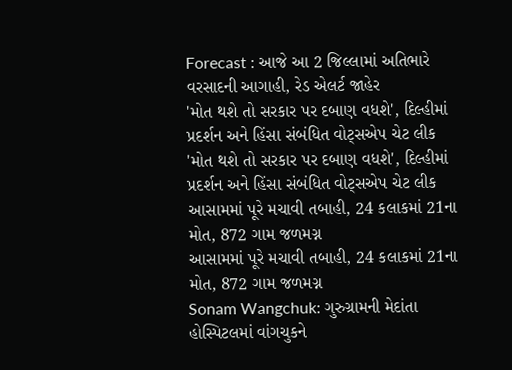Forecast : આજે આ 2 જિલ્લામાં અતિભારે વરસાદની આગાહી, રેડ એલર્ટ જાહેર
'મોત થશે તો સરકાર પર દબાણ વધશે', દિલ્હીમાં પ્રદર્શન અને હિંસા સંબંધિત વોટ્સએપ ચેટ લીક
'મોત થશે તો સરકાર પર દબાણ વધશે', દિલ્હીમાં પ્રદર્શન અને હિંસા સંબંધિત વોટ્સએપ ચેટ લીક
આસામમાં પૂરે મચાવી તબાહી, 24 કલાકમાં 21ના મોત, 872 ગામ જળમગ્ન
આસામમાં પૂરે મચાવી તબાહી, 24 કલાકમાં 21ના મોત, 872 ગામ જળમગ્ન
Sonam Wangchuk: ગુરુગ્રામની મેદાંતા હોસ્પિટલમાં વાંગચુકને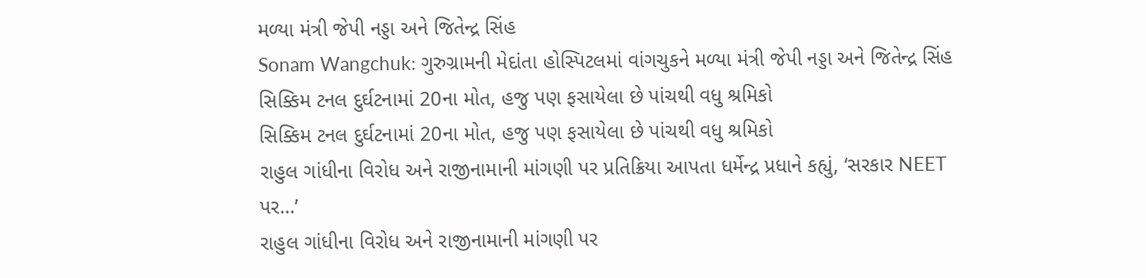મળ્યા મંત્રી જેપી નડ્ડા અને જિતેન્દ્ર સિંહ
Sonam Wangchuk: ગુરુગ્રામની મેદાંતા હોસ્પિટલમાં વાંગચુકને મળ્યા મંત્રી જેપી નડ્ડા અને જિતેન્દ્ર સિંહ
સિક્કિમ ટનલ દુર્ઘટનામાં 20ના મોત, હજુ પણ ફસાયેલા છે પાંચથી વધુ શ્રમિકો
સિક્કિમ ટનલ દુર્ઘટનામાં 20ના મોત, હજુ પણ ફસાયેલા છે પાંચથી વધુ શ્રમિકો
રાહુલ ગાંધીના વિરોધ અને રાજીનામાની માંગણી પર પ્રતિક્રિયા આપતા ધર્મેન્દ્ર પ્રધાને કહ્યું, ‘સરકાર NEET પર...’
રાહુલ ગાંધીના વિરોધ અને રાજીનામાની માંગણી પર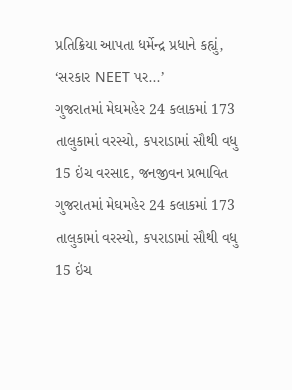પ્રતિક્રિયા આપતા ધર્મેન્દ્ર પ્રધાને કહ્યું, ‘સરકાર NEET પર...’
ગુજરાતમાં મેઘમહેર 24 કલાકમાં 173 તાલુકામાં વરસ્યો, કપરાડામાં સૌથી વધુ 15 ઇંચ વરસાદ, જનજીવન પ્રભાવિત
ગુજરાતમાં મેઘમહેર 24 કલાકમાં 173 તાલુકામાં વરસ્યો, કપરાડામાં સૌથી વધુ 15 ઇંચ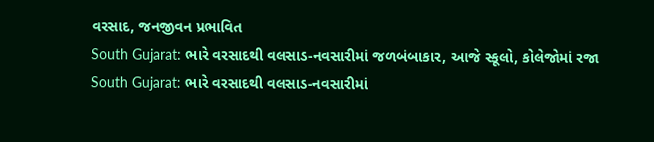વરસાદ, જનજીવન પ્રભાવિત
South Gujarat: ભારે વરસાદથી વલસાડ-નવસારીમાં જળબંબાકાર, આજે સ્કૂલો, કોલેજોમાં રજા
South Gujarat: ભારે વરસાદથી વલસાડ-નવસારીમાં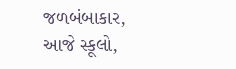જળબંબાકાર, આજે સ્કૂલો,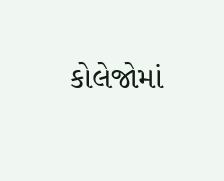કોલેજોમાં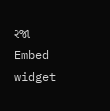રજા
Embed widget